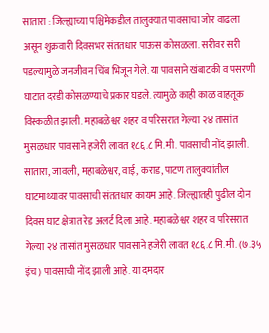सातारा : जिल्ह्याच्या पश्चिमेकडील तालुक्यात पावसाचा जोर वाढला असून शुक्रवारी दिवसभर संततधार पाऊस कोसळला. सरीवर सरी पडल्यामुळे जनजीवन चिंब भिजून गेले. या पावसाने खंबाटकी व पसरणी घाटात दरडी कोसळण्याचे प्रकार घडले. त्यामुळे काही काळ वाहतूक विस्कळीत झाली. महाबळेश्वर शहर व परिसरात गेल्या २४ तासांत मुसळधार पावसाने हजेरी लावत १८६.८ मि.मी. पावसाची नोंद झाली.
सातारा, जावली, महाबळेश्वर, वाई, कराड, पाटण तालुक्यांतील घाटमाथ्यावर पावसाची संततधार कायम आहे. जिल्ह्यातही पुढील दोन दिवस घाट क्षेत्रात रेड अलर्ट दिला आहे. महाबळेश्वर शहर व परिसरात गेल्या २४ तासांत मुसळधार पावसाने हजेरी लावत १८६.८ मि.मी. (७.३५ इंच) पावसाची नोंद झाली आहे. या दमदार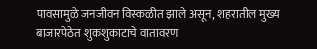पावसामुळे जनजीवन विस्कळीत झाले असून, शहरातील मुख्य बाजारपेठेत शुकशुकाटाचे वातावरण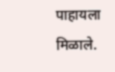पाहायला मिळाले.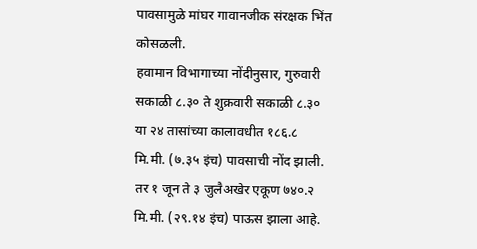पावसामुळे मांघर गावानजीक संरक्षक भिंत कोसळली.
हवामान विभागाच्या नोंदीनुसार, गुरुवारी सकाळी ८.३० ते शुक्रवारी सकाळी ८.३० या २४ तासांच्या कालावधीत १८६.८ मि.मी. (७.३५ इंच) पावसाची नोंद झाली. तर १ जून ते ३ जुलैअखेर एकूण ७४०.२ मि.मी. (२९.१४ इंच) पाऊस झाला आहे.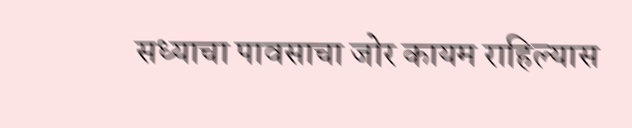सध्याचा पावसाचा जोर कायम राहिल्यास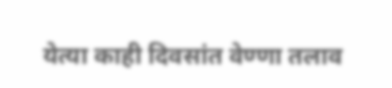येत्या काही दिवसांत वेण्णा तलाव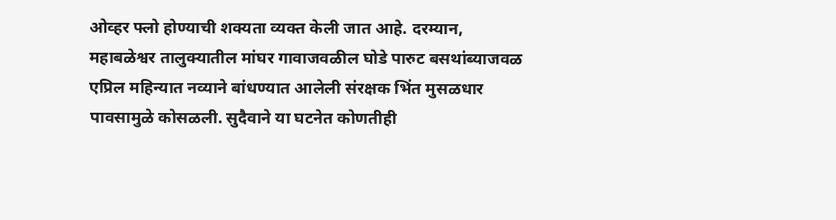ओव्हर फ्लो होण्याची शक्यता व्यक्त केली जात आहे. दरम्यान, महाबळेश्वर तालुक्यातील मांघर गावाजवळील घोडे पारुट बसथांब्याजवळ एप्रिल महिन्यात नव्याने बांधण्यात आलेली संरक्षक भिंत मुसळधार पावसामुळे कोसळली. सुदैवाने या घटनेत कोणतीही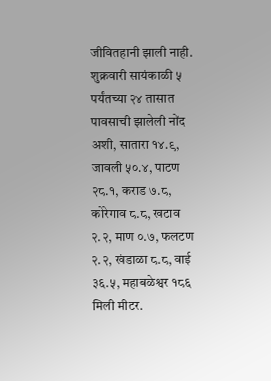जीवितहानी झाली नाही.
शुक्रवारी सायंकाळी ५ पर्यंतच्या २४ तासात पावसाची झालेली नोंद अशी, सातारा १४.९, जावली ५०.४, पाटण २८.१, कराड ७.८, कोरेगाव ८.८, खटाव २.२, माण ०.७, फलटण २.२, खंडाळा ८.८, वाई ३६.५, महाबळेश्वर १८६ मिली मीटर.